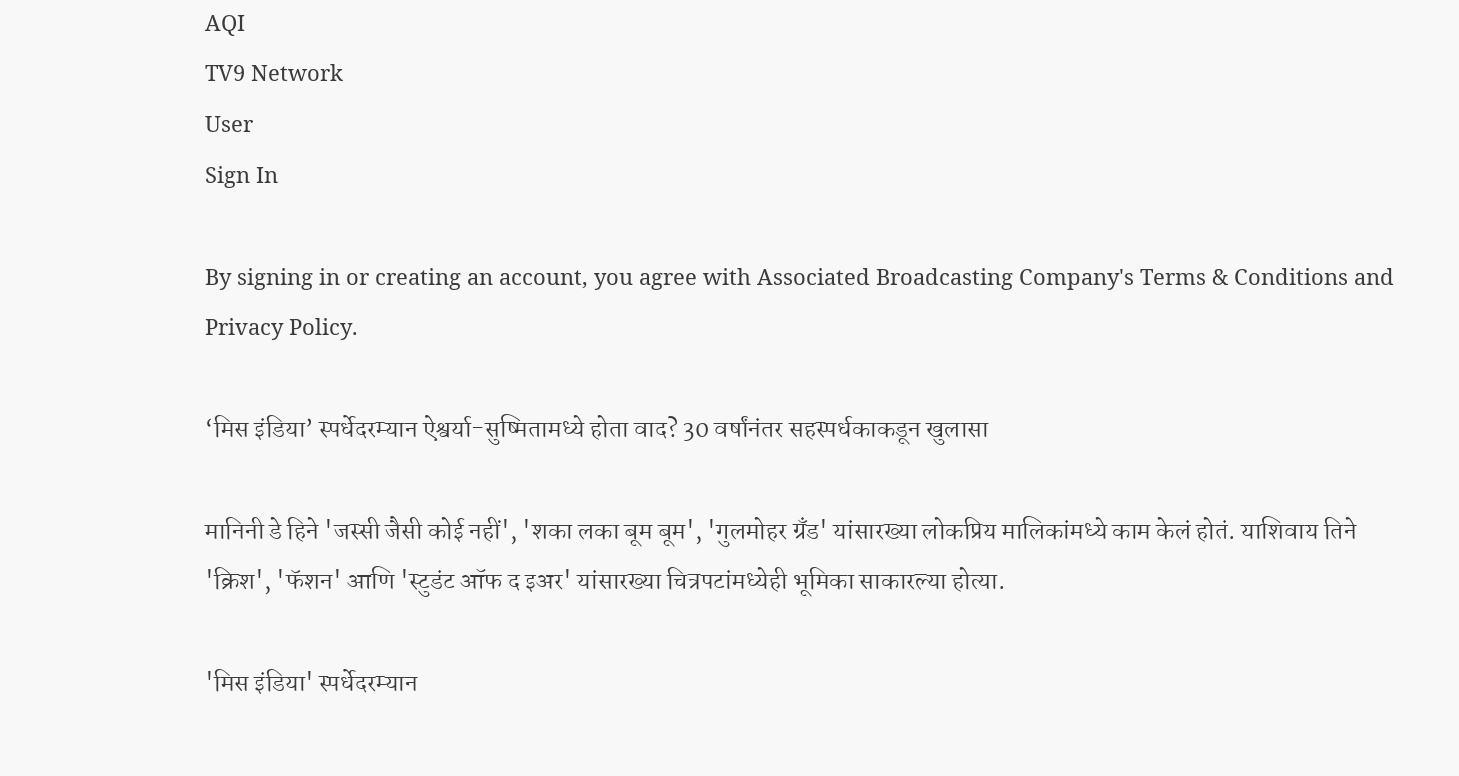AQI
TV9 Network
User
Sign In

By signing in or creating an account, you agree with Associated Broadcasting Company's Terms & Conditions and Privacy Policy.

‘मिस इंडिया’ स्पर्धेदरम्यान ऐश्वर्या-सुष्मितामध्ये होता वाद? 30 वर्षांनंतर सहस्पर्धकाकडून खुलासा

मानिनी डे हिने 'जस्सी जैसी कोई नहीं', 'शका लका बूम बूम', 'गुलमोहर ग्रँड' यांसारख्या लोकप्रिय मालिकांमध्ये काम केलं होतं. याशिवाय तिने 'क्रिश', 'फॅशन' आणि 'स्टुडंट ऑफ द इअर' यांसारख्या चित्रपटांमध्येही भूमिका साकारल्या होत्या.

'मिस इंडिया' स्पर्धेदरम्यान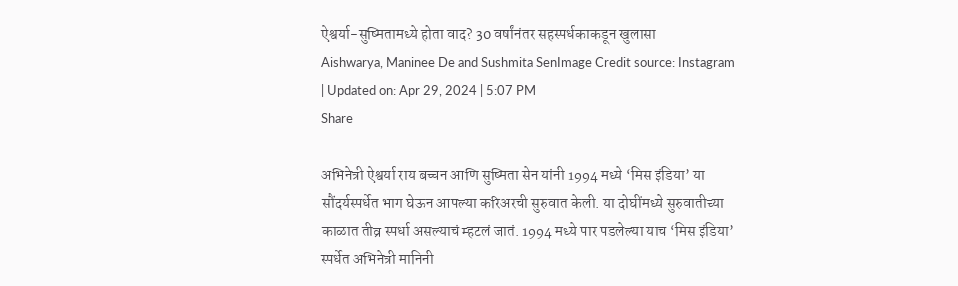ऐश्वर्या-सुष्मितामध्ये होता वाद? 30 वर्षांनंतर सहस्पर्धकाकडून खुलासा
Aishwarya, Maninee De and Sushmita SenImage Credit source: Instagram
| Updated on: Apr 29, 2024 | 5:07 PM
Share

अभिनेत्री ऐश्वर्या राय बच्चन आणि सुष्मिता सेन यांनी 1994 मध्ये ‘मिस इंडिया’ या सौंदर्यस्पर्धेत भाग घेऊन आपल्या करिअरची सुरुवात केली. या दोघींमध्ये सुरुवातीच्या काळात तीव्र स्पर्धा असल्याचं म्हटलं जातं. 1994 मध्ये पार पडलेल्या याच ‘मिस इंडिया’ स्पर्धेत अभिनेत्री मानिनी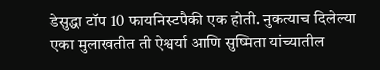डेसुद्धा टॉप 10 फायनिस्टपैकी एक होती. नुकत्याच दिलेल्या एका मुलाखतीत ती ऐश्वर्या आणि सुष्मिता यांच्यातील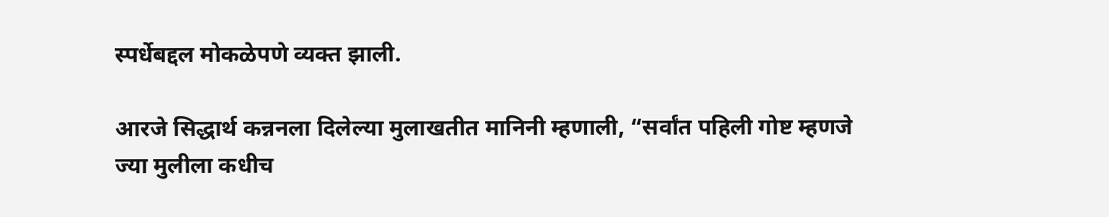स्पर्धेबद्दल मोकळेपणे व्यक्त झाली.

आरजे सिद्धार्थ कन्ननला दिलेल्या मुलाखतीत मानिनी म्हणाली, “सर्वांत पहिली गोष्ट म्हणजे ज्या मुलीला कधीच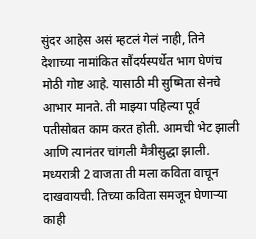सुंदर आहेस असं म्हटलं गेलं नाही, तिने देशाच्या नामांकित सौंदर्यस्पर्धेत भाग घेणंच मोठी गोष्ट आहे. यासाठी मी सुष्मिता सेनचे आभार मानते. ती माझ्या पहिल्या पूर्व पतीसोबत काम करत होती. आमची भेट झाली आणि त्यानंतर चांगली मैत्रीसुद्धा झाली. मध्यरात्री 2 वाजता ती मला कविता वाचून दाखवायची. तिच्या कविता समजून घेणाऱ्या काही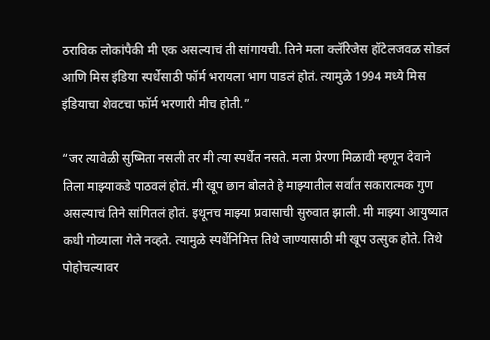ठराविक लोकांपैकी मी एक असल्याचं ती सांगायची. तिने मला क्लॅरिजेस हॉटेलजवळ सोडलं आणि मिस इंडिया स्पर्धेसाठी फॉर्म भरायला भाग पाडलं होतं. त्यामुळे 1994 मध्ये मिस इंडियाचा शेवटचा फॉर्म भरणारी मीच होती.”

“जर त्यावेळी सुष्मिता नसली तर मी त्या स्पर्धेत नसते. मला प्रेरणा मिळावी म्हणून देवाने तिला माझ्याकडे पाठवलं होतं. मी खूप छान बोलते हे माझ्यातील सर्वांत सकारात्मक गुण असल्याचं तिने सांगितलं होतं. इथूनच माझ्या प्रवासाची सुरुवात झाली. मी माझ्या आयुष्यात कधी गोव्याला गेले नव्हते. त्यामुळे स्पर्धेनिमित्त तिथे जाण्यासाठी मी खूप उत्सुक होते. तिथे पोहोचल्यावर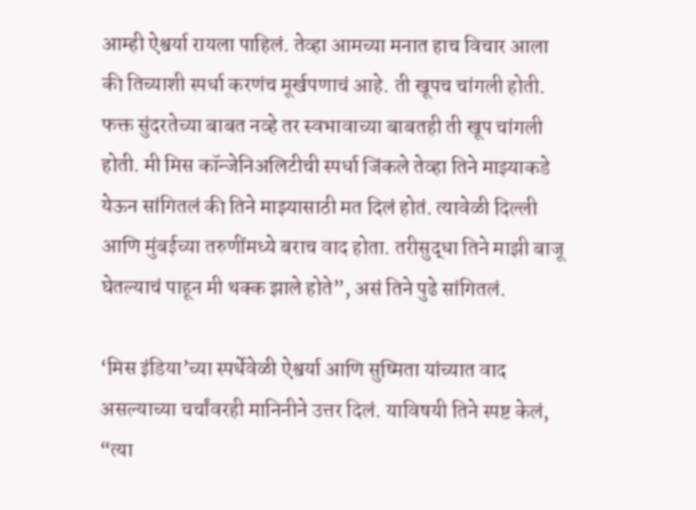आम्ही ऐश्वर्या रायला पाहिलं. तेव्हा आमच्या मनात हाच विचार आला की तिच्याशी स्पर्धा करणंच मूर्खपणाचं आहे. ती खूपच चांगली होती. फक्त सुंदरतेच्या बाबत नव्हे तर स्वभावाच्या बाबतही ती खूप चांगली होती. मी मिस कॉन्जेनिअलिटीची स्पर्धा जिंकले तेव्हा तिने माझ्याकडे येऊन सांगितलं की तिने माझ्यासाठी मत दिलं होतं. त्यावेळी दिल्ली आणि मुंबईच्या तरुणींमध्ये बराच वाद होता. तरीसुद्धा तिने माझी बाजू घेतल्याचं पाहून मी थक्क झाले होते”, असं तिने पुढे सांगितलं.

‘मिस इंडिया’च्या स्पर्धेवेळी ऐश्वर्या आणि सुष्मिता यांच्यात वाद असल्याच्या चर्चांवरही मानिनीने उत्तर दिलं. याविषयी तिने स्पष्ट केलं, “त्या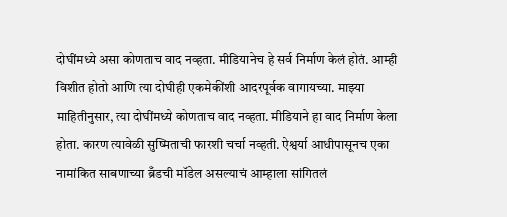दोघींमध्ये असा कोणताच वाद नव्हता. मीडियानेच हे सर्व निर्माण केलं होतं. आम्ही विशीत होतो आणि त्या दोघीही एकमेकींशी आदरपूर्वक वागायच्या. माझ्या माहितीनुसार, त्या दोघींमध्ये कोणताच वाद नव्हता. मीडियाने हा वाद निर्माण केला होता. कारण त्यावेळी सुष्मिताची फारशी चर्चा नव्हती. ऐश्वर्या आधीपासूनच एका नामांकित साबणाच्या ब्रँडची मॉडेल असल्याचं आम्हाला सांगितलं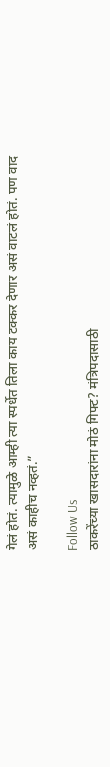गेलं होतं. त्यामुळे आम्ही त्या स्पर्धेत तिला काय टक्कर देणार असं वाटलं होतं. पण वाद असं काहीच नव्हतं.”

Follow Us
ठाकरेंच्या खासदारांना मोठं गिफ्ट? मंत्रिपदासाठी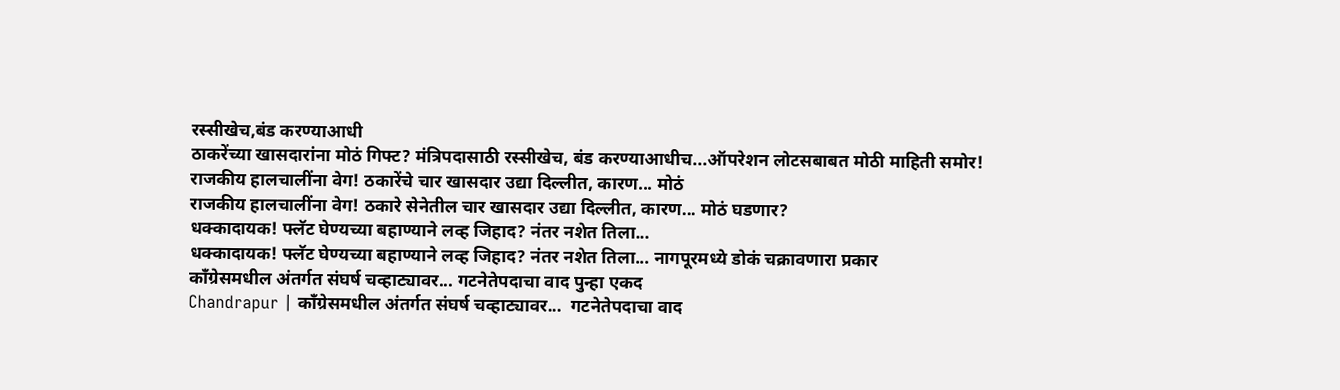रस्सीखेच,बंड करण्याआधी
ठाकरेंच्या खासदारांना मोठं गिफ्ट? मंत्रिपदासाठी रस्सीखेच, बंड करण्याआधीच...ऑपरेशन लोटसबाबत मोठी माहिती समोर!
राजकीय हालचालींना वेग! ठकारेंचे चार खासदार उद्या दिल्लीत, कारण... मोठं
राजकीय हालचालींना वेग! ठकारे सेनेतील चार खासदार उद्या दिल्लीत, कारण... मोठं घडणार?
धक्कादायक! फ्लॅट घेण्यच्या बहाण्याने लव्ह जिहाद? नंतर नशेत तिला...
धक्कादायक! फ्लॅट घेण्यच्या बहाण्याने लव्ह जिहाद? नंतर नशेत तिला... नागपूरमध्ये डोकं चक्रावणारा प्रकार
काँग्रेसमधील अंतर्गत संघर्ष चव्हाट्यावर... गटनेतेपदाचा वाद पुन्हा एकद
Chandrapur | काँग्रेसमधील अंतर्गत संघर्ष चव्हाट्यावर...  गटनेतेपदाचा वाद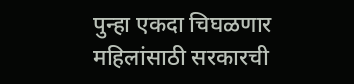पुन्हा एकदा चिघळणार
महिलांसाठी सरकारची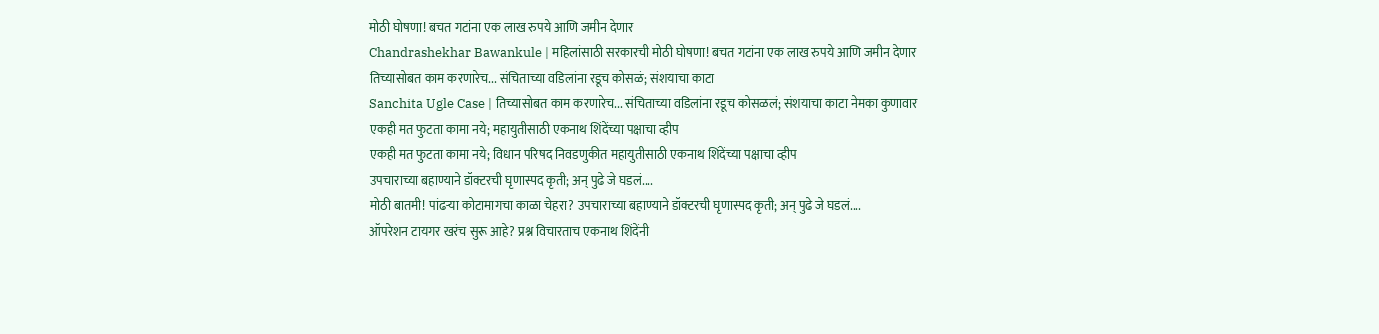मोठी घोषणा! बचत गटांना एक लाख रुपये आणि जमीन देणार
Chandrashekhar Bawankule | महिलांसाठी सरकारची मोठी घोषणा! बचत गटांना एक लाख रुपये आणि जमीन देणार
तिच्यासोबत काम करणारेच... संचिताच्या वडिलांना रडूच कोसळं; संशयाचा काटा
Sanchita Ugle Case | तिच्यासोबत काम करणारेच... संचिताच्या वडिलांना रडूच कोसळलं; संशयाचा काटा नेमका कुणावार
एकही मत फुटता कामा नये; महायुतीसाठी एकनाथ शिंदेंच्या पक्षाचा व्हीप
एकही मत फुटता कामा नये; विधान परिषद निवडणुकीत महायुतीसाठी एकनाथ शिंदेंच्या पक्षाचा व्हीप
उपचाराच्या बहाण्याने डॉक्टरची घृणास्पद कृती; अन् पुढे जे घडलं....
मोठी बातमी! पांढऱ्या कोटामागचा काळा चेहरा? उपचाराच्या बहाण्याने डॉक्टरची घृणास्पद कृती; अन् पुढे जे घडलं....
ऑपरेशन टायगर खरंच सुरू आहे? प्रश्न विचारताच एकनाथ शिंदेंनी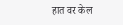हात वर केल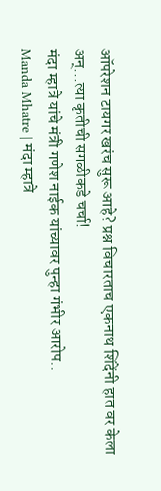ऑपरेशन टायगर खरंच सुरू आहे? प्रश्न विचारताच एकनाथ शिंदेंनी हात वर केला अन्...त्या कृतीची सगळीकडे चर्चा!
मंदा म्हात्रे यांचे मंत्री गणेश नाईक यांच्यावर पुन्हा गंभीर आरोप..
Manda Mhatre | मंदा म्हात्रे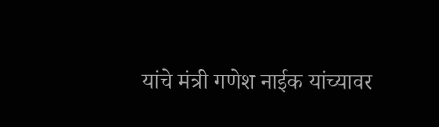यांचे मंत्री गणेश नाईक यांच्यावर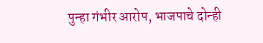पुन्हा गंभीर आरोप, भाजपाचे दोन्ही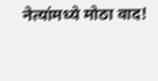नेत्यांमध्ये मोठा वाद!